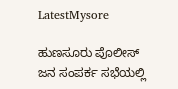LatestMysore

ಹುಣಸೂರು ಪೊಲೀಸ್ ಜನ ಸಂಪರ್ಕ ಸಭೆಯಲ್ಲಿ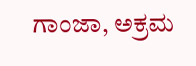ಗಾಂಜಾ, ಅಕ್ರಮ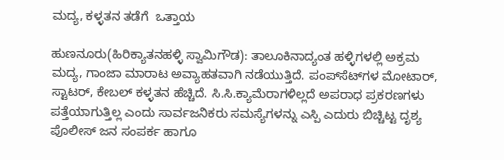ಮದ್ಯ, ಕಳ್ಳತನ ತಡೆಗೆ  ಒತ್ತಾಯ

ಹುಣನೂರು(ಹಿರಿಕ್ಯಾತನಹಳ್ಳಿ ಸ್ವಾಮಿಗೌಡ): ತಾಲೂಕಿನಾದ್ಯಂತ ಹಳ್ಳಿಗಳಲ್ಲಿ ಅಕ್ರಮ ಮದ್ಯ, ಗಾಂಜಾ ಮಾರಾಟ ಅವ್ಯಾಹತವಾಗಿ ನಡೆಯುತ್ತಿದೆ. ಪಂಪ್‌ಸೆಟ್‌ಗಳ ಮೋಟಾರ್, ಸ್ಟಾಟರ್, ಕೇಬಲ್ ಕಳ್ಳತನ ಹೆಚ್ಚಿದೆ. ಸಿ.ಸಿ.ಕ್ಯಾಮೆರಾಗಳಿಲ್ಲದೆ ಅಪರಾಧ ಪ್ರಕರಣಗಳು ಪತ್ತೆಯಾಗುತ್ತಿಲ್ಲ ಎಂದು ಸಾರ್ವಜನಿಕರು ಸಮಸ್ಯೆಗಳನ್ನು ಎಸ್ಪಿ ಎದುರು ಬಿಚ್ಚಿಟ್ಟ ದೃಶ್ಯ ಪೊಲೀಸ್ ಜನ ಸಂಪರ್ಕ ಹಾಗೂ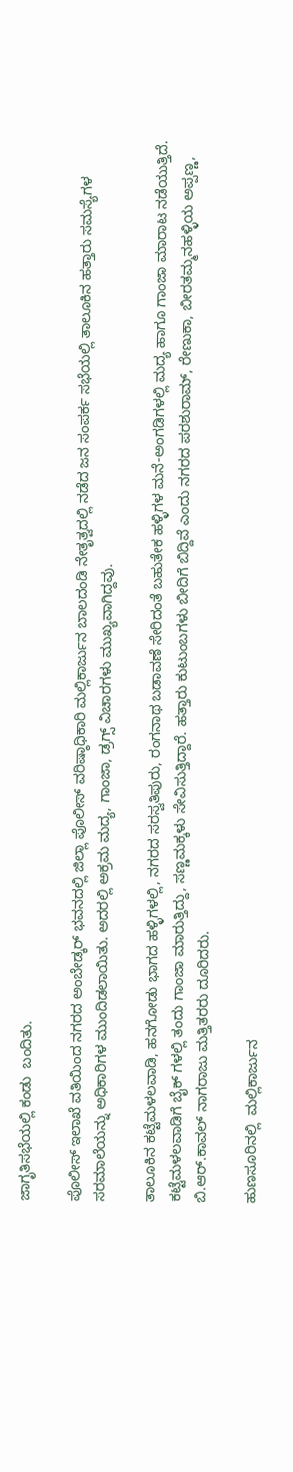ಜಾಗೃತಿಸಭೆಯಲ್ಲಿ ಕಂಡು  ಬಂದಿತು.

ಪೊಲೀಸ್ ಇಲಾಖೆ ವತಿಯಿಂದ ನಗರದ ಅಂಬೇಡ್ಕರ್ ಭವನದಲ್ಲಿ ಜಿಲ್ಲಾ ಪೊಲೀಸ್ ವರಿಷ್ಠಾಧಿಕಾರಿ ಮಲ್ಲಿಕಾರ್ಜುನ ಬಾಲದಂಡಿ ನೇತೃತ್ವದಲ್ಲಿ ನಡೆದ ಜನ ಸಂಪರ್ಕ ಸಭೆಯಲ್ಲಿ ತಾಲೂಕಿನ ಹತ್ತಾರು ಸಮಸ್ಯೆಗಳ ಸರಮಾಲೆಯನ್ನು ಅಧಿಕಾರಿಗಳ ಮುಂದಿಡಲಾಯಿತು. ಅದರಲ್ಲಿ ಅಕ್ರಮ ಮದ್ಯ, ಗಾಂಜಾ, ಡ್ರಗ್ಸ್ ವಿಚಾರಗಳು ಮುಖ್ಯವಾಗಿದ್ದವು.

ತಾಲೂಕಿನ ಕಟ್ಟೆಮಳಲವಾಡಿ, ಹನಗೋಡು ಭಾಗದ ಹಳ್ಳಿಗಳಲ್ಲಿ, ನಗರದ ಸರಸ್ವತಿಪುರು, ರಂಗನಾಥ ಬಡಾವಣೆ ಸೇರಿದಂತೆ ಬಹುತೇಕ ಹಳ್ಳಿಗಳ ಮನೆ-ಅಂಗಡಿಗಳಲ್ಲಿ ಮದ್ಯ ಹಾಗೂ ಗಾಂಜಾ ಮಾರಾಟ ನಡೆಯುತ್ತಿದೆ. ಕಟ್ಟೆಮಳಲವಾಡಿಗೆ ಬೈಕ್ ಗಳಲ್ಲಿ ತಂದು ಗಾಂಜಾ ಮಾರುತ್ತಿದ್ದು, ಸಣ್ಣಮಕ್ಕಳು ಸೇವಿಸುತ್ತಿದ್ದಾರೆ. ಹತ್ತಾರು ಕುಟುಂಬಗಳು ಬೀದಿಗೆ ಬಿದ್ದಿವೆ ಎಂದು ನಗರದ ಪರಶುರಾಮ್, ರೇಣುಕಾ, ಬೀರತಮ್ಮನಹಳ್ಳಿಯ ಅಪ್ಪಣ್ಣ, ಬಿ.ಆರ್.ಕಾವಲ್ ನಾಗರಾಜು ಮತ್ತಿತರರು ದೂರಿದರು.

ಹುಣಸೂರಿನಲ್ಲಿ  ಮಲ್ಲಿಕಾರ್ಜುನ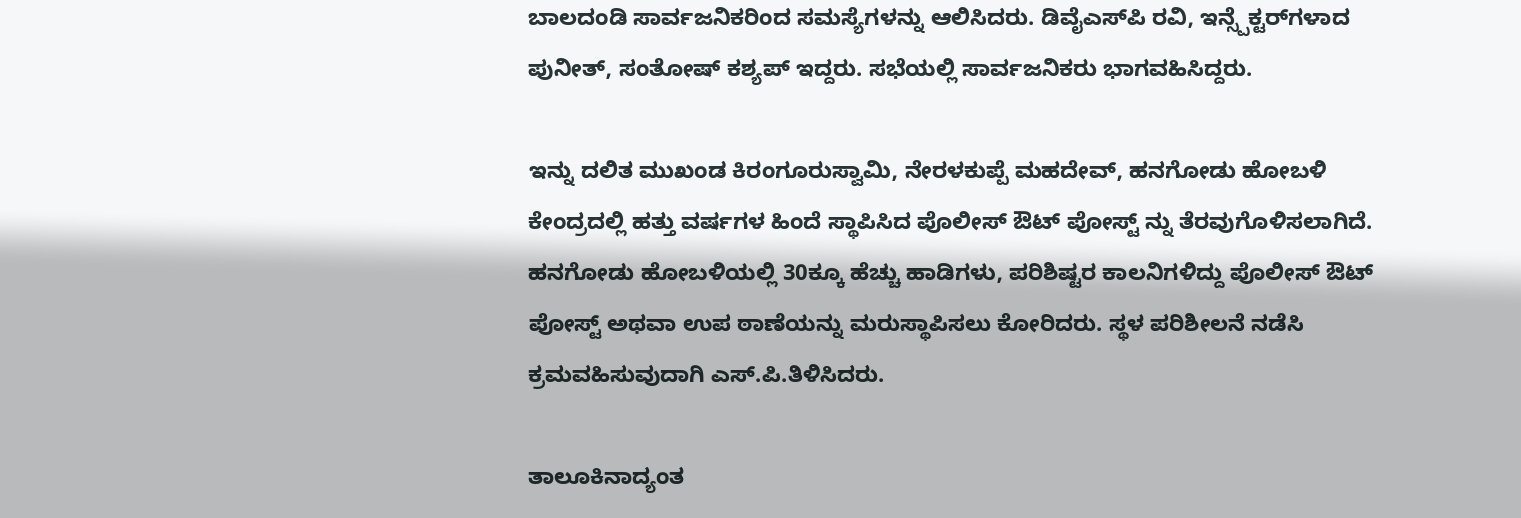ಬಾಲದಂಡಿ ಸಾರ್ವಜನಿಕರಿಂದ ಸಮಸ್ಯೆಗಳನ್ನು ಆಲಿಸಿದರು. ಡಿವೈಎಸ್‌ಪಿ ರವಿ, ಇನ್ಸ್ಪೆಕ್ಟರ್‌ಗಳಾದ ಪುನೀತ್, ಸಂತೋಷ್ ಕಶ್ಯಪ್ ಇದ್ದರು. ಸಭೆಯಲ್ಲಿ ಸಾರ್ವಜನಿಕರು ಭಾಗವಹಿಸಿದ್ದರು.

ಇನ್ನು ದಲಿತ ಮುಖಂಡ ಕಿರಂಗೂರುಸ್ವಾಮಿ, ನೇರಳಕುಪ್ಪೆ ಮಹದೇವ್, ಹನಗೋಡು ಹೋಬಳಿ ಕೇಂದ್ರದಲ್ಲಿ ಹತ್ತು ವರ್ಷಗಳ ಹಿಂದೆ ಸ್ಥಾಪಿಸಿದ ಪೊಲೀಸ್ ಔಟ್‌ ಪೋಸ್ಟ್ ನ್ನು ತೆರವುಗೊಳಿಸಲಾಗಿದೆ. ಹನಗೋಡು ಹೋಬಳಿಯಲ್ಲಿ 30ಕ್ಕೂ ಹೆಚ್ಚು ಹಾಡಿಗಳು, ಪರಿಶಿಷ್ಟರ ಕಾಲನಿಗಳಿದ್ದು ಪೊಲೀಸ್ ಔಟ್ ಪೋಸ್ಟ್ ಅಥವಾ ಉಪ ಠಾಣೆಯನ್ನು ಮರುಸ್ಥಾಪಿಸಲು ಕೋರಿದರು. ಸ್ಥಳ ಪರಿಶೀಲನೆ ನಡೆಸಿ ಕ್ರಮವಹಿಸುವುದಾಗಿ ಎಸ್.ಪಿ.ತಿಳಿಸಿದರು.

ತಾಲೂಕಿನಾದ್ಯಂತ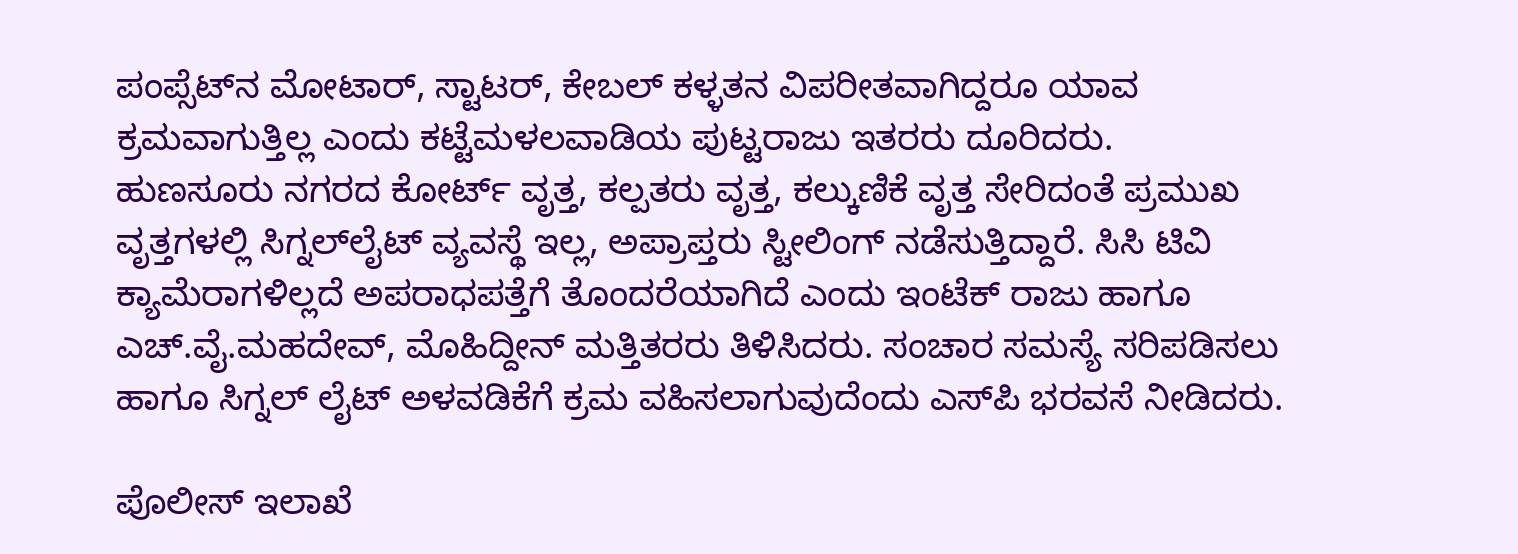ಪಂಪ್ಸೆಟ್‌ನ ಮೋಟಾರ್, ಸ್ಟಾಟರ್, ಕೇಬಲ್ ಕಳ್ಳತನ ವಿಪರೀತವಾಗಿದ್ದರೂ ಯಾವ ಕ್ರಮವಾಗುತ್ತಿಲ್ಲ ಎಂದು ಕಟ್ಟೆಮಳಲವಾಡಿಯ ಪುಟ್ಟರಾಜು ಇತರರು ದೂರಿದರು.  ಹುಣಸೂರು ನಗರದ ಕೋರ್ಟ್ ವೃತ್ತ, ಕಲ್ಪತರು ವೃತ್ತ, ಕಲ್ಕುಣಿಕೆ ವೃತ್ತ ಸೇರಿದಂತೆ ಪ್ರಮುಖ ವೃತ್ತಗಳಲ್ಲಿ ಸಿಗ್ನಲ್‌ಲೈಟ್ ವ್ಯವಸ್ಥೆ ಇಲ್ಲ, ಅಪ್ರಾಪ್ತರು ಸ್ಟೀಲಿಂಗ್ ನಡೆಸುತ್ತಿದ್ದಾರೆ. ಸಿಸಿ ಟಿವಿ ಕ್ಯಾಮೆರಾಗಳಿಲ್ಲದೆ ಅಪರಾಧಪತ್ತೆಗೆ ತೊಂದರೆಯಾಗಿದೆ ಎಂದು ಇಂಟೆಕ್‌ ರಾಜು ಹಾಗೂ ಎಚ್.ವೈ.ಮಹದೇವ್, ಮೊಹಿದ್ದೀನ್ ಮತ್ತಿತರರು ತಿಳಿಸಿದರು. ಸಂಚಾರ ಸಮಸ್ಯೆ ಸರಿಪಡಿಸಲು ಹಾಗೂ ಸಿಗ್ನಲ್‌ ಲೈಟ್ ಅಳವಡಿಕೆಗೆ ಕ್ರಮ ವಹಿಸಲಾಗುವುದೆಂದು ಎಸ್‌ಪಿ ಭರವಸೆ ನೀಡಿದರು.

ಪೊಲೀಸ್ ಇಲಾಖೆ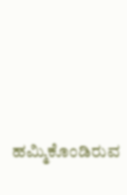ಹಮ್ಮಿಕೊಂಡಿರುವ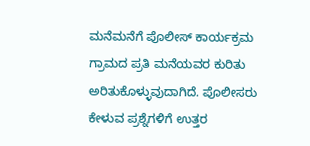ಮನೆಮನೆಗೆ ಪೊಲೀಸ್ ಕಾರ್ಯಕ್ರಮ ಗ್ರಾಮದ ಪ್ರತಿ ಮನೆಯವರ ಕುರಿತು ಅರಿತುಕೊಳ್ಳುವುದಾಗಿದೆ. ಪೊಲೀಸರು ಕೇಳುವ ಪ್ರಶ್ನೆಗಳಿಗೆ ಉತ್ತರ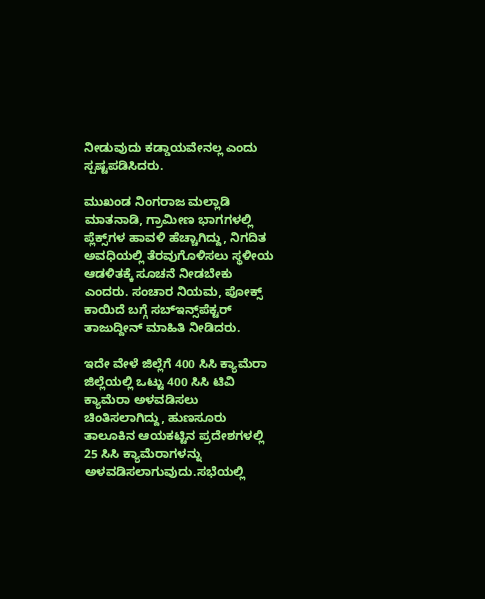ನೀಡುವುದು ಕಡ್ಡಾಯವೇನಲ್ಲ ಎಂದು ಸ್ಪಷ್ಟಪಡಿಸಿದರು.

ಮುಖಂಡ ನಿಂಗರಾಜ ಮಲ್ಲಾಡಿ ಮಾತನಾಡಿ, ಗ್ರಾಮೀಣ ಭಾಗಗಳಲ್ಲಿ ಪ್ಲೆಕ್ಸ್‌ಗಳ ಹಾವಳಿ ಹೆಚ್ಚಾಗಿದ್ದು, ನಿಗದಿತ ಅವಧಿಯಲ್ಲಿ ತೆರವುಗೊಳಿಸಲು ಸ್ಥಳೀಯ ಆಡಳಿತಕ್ಕೆ ಸೂಚನೆ ನೀಡಬೇಕು ಎಂದರು. ಸಂಚಾರ ನಿಯಮ, ಪೋಕ್ಸ್‌ ಕಾಯಿದೆ ಬಗ್ಗೆ ಸಬ್‌ಇನ್ಸ್‌ಪೆಕ್ಟರ್ ತಾಜುದ್ದೀನ್ ಮಾಹಿತಿ ನೀಡಿದರು.

ಇದೇ ವೇಳೆ ಜಿಲ್ಲೆಗೆ 400 ಸಿಸಿ ಕ್ಯಾಮೆರಾ ಜಿಲ್ಲೆಯಲ್ಲಿ ಒಟ್ಟು 400 ಸಿಸಿ ಟಿವಿ ಕ್ಯಾಮೆರಾ ಅಳವಡಿಸಲು ಚಿಂತಿಸಲಾಗಿದ್ದು, ಹುಣಸೂರು ತಾಲೂಕಿನ ಆಯಕಟ್ಟಿನ ಪ್ರದೇಶಗಳಲ್ಲಿ 25 ಸಿಸಿ ಕ್ಯಾಮೆರಾಗಳನ್ನು ಅಳವಡಿಸಲಾಗುವುದು.ಸಭೆಯಲ್ಲಿ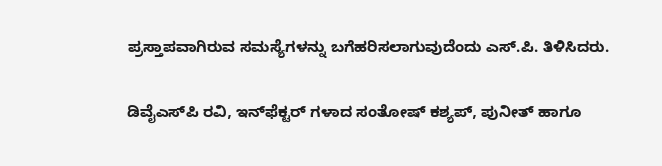ಪ್ರಸ್ತಾಪವಾಗಿರುವ ಸಮಸ್ಯೆಗಳನ್ನು ಬಗೆಹರಿಸಲಾಗುವುದೆಂದು ಎಸ್.ಪಿ. ತಿಳಿಸಿದರು.

ಡಿವೈಎಸ್‌ಪಿ ರವಿ, ಇನ್‌ಫೆಕ್ಟರ್ ಗಳಾದ ಸಂತೋಷ್ ಕಶ್ಯಪ್, ಪುನೀತ್ ಹಾಗೂ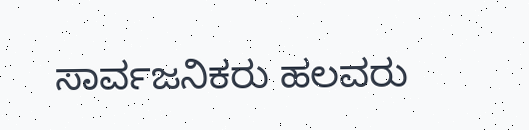ಸಾರ್ವಜನಿಕರು ಹಲವರು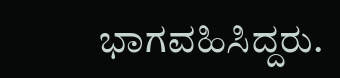ಭಾಗವಹಿಸಿದ್ದರು.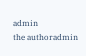admin
the authoradmin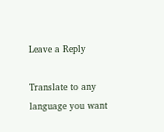Leave a Reply

Translate to any language you want